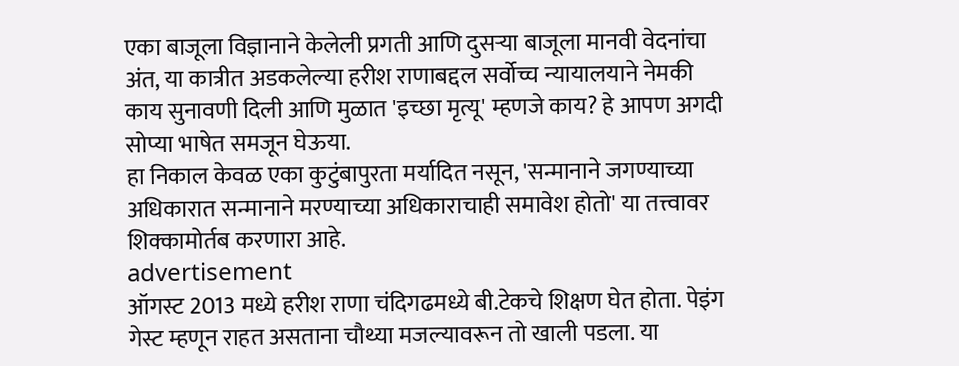एका बाजूला विज्ञानाने केलेली प्रगती आणि दुसऱ्या बाजूला मानवी वेदनांचा अंत, या कात्रीत अडकलेल्या हरीश राणाबद्दल सर्वोच्च न्यायालयाने नेमकी काय सुनावणी दिली आणि मुळात 'इच्छा मृत्यू' म्हणजे काय? हे आपण अगदी सोप्या भाषेत समजून घेऊया.
हा निकाल केवळ एका कुटुंबापुरता मर्यादित नसून, 'सन्मानाने जगण्याच्या अधिकारात सन्मानाने मरण्याच्या अधिकाराचाही समावेश होतो' या तत्त्वावर शिक्कामोर्तब करणारा आहे.
advertisement
ऑगस्ट 2013 मध्ये हरीश राणा चंदिगढमध्ये बी.टेकचे शिक्षण घेत होता. पेइंग गेस्ट म्हणून राहत असताना चौथ्या मजल्यावरून तो खाली पडला. या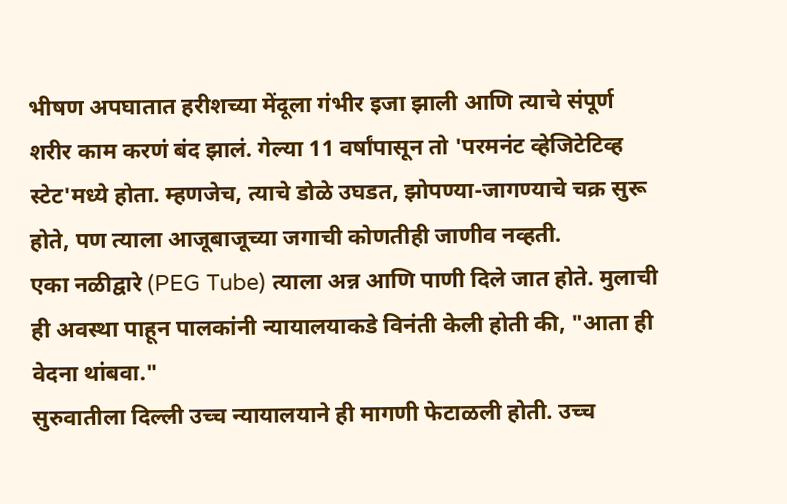भीषण अपघातात हरीशच्या मेंदूला गंभीर इजा झाली आणि त्याचे संपूर्ण शरीर काम करणं बंद झालं. गेल्या 11 वर्षांपासून तो 'परमनंट व्हेजिटेटिव्ह स्टेट'मध्ये होता. म्हणजेच, त्याचे डोळे उघडत, झोपण्या-जागण्याचे चक्र सुरू होते, पण त्याला आजूबाजूच्या जगाची कोणतीही जाणीव नव्हती.
एका नळीद्वारे (PEG Tube) त्याला अन्न आणि पाणी दिले जात होते. मुलाची ही अवस्था पाहून पालकांनी न्यायालयाकडे विनंती केली होती की, "आता ही वेदना थांबवा."
सुरुवातीला दिल्ली उच्च न्यायालयाने ही मागणी फेटाळली होती. उच्च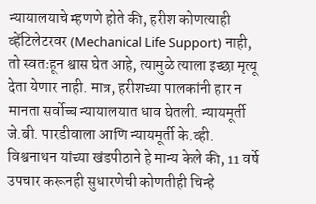न्यायालयाचे म्हणणे होते की, हरीश कोणत्याही व्हेंटिलेटरवर (Mechanical Life Support) नाही, तो स्वतःहून श्वास घेत आहे, त्यामुळे त्याला इच्छा मृत्यू देता येणार नाही. मात्र, हरीशच्या पालकांनी हार न मानता सर्वोच्च न्यायालयात धाव घेतली. न्यायमूर्ती जे.बी. पारडीवाला आणि न्यायमूर्ती के.व्ही. विश्वनाथन यांच्या खंडपीठाने हे मान्य केले की, 11 वर्षे उपचार करूनही सुधारणेची कोणतीही चिन्हे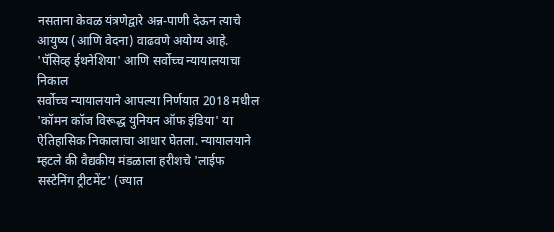नसताना केवळ यंत्रणेद्वारे अन्न-पाणी देऊन त्याचे आयुष्य (आणि वेदना) वाढवणे अयोग्य आहे.
'पॅसिव्ह ईथनेशिया' आणि सर्वोच्च न्यायालयाचा निकाल
सर्वोच्च न्यायालयाने आपल्या निर्णयात 2018 मधील 'कॉमन कॉज विरूद्ध युनियन ऑफ इंडिया' या ऐतिहासिक निकालाचा आधार घेतला. न्यायालयाने म्हटले की वैद्यकीय मंडळाला हरीशचे 'लाईफ सस्टेनिंग ट्रीटमेंट' (ज्यात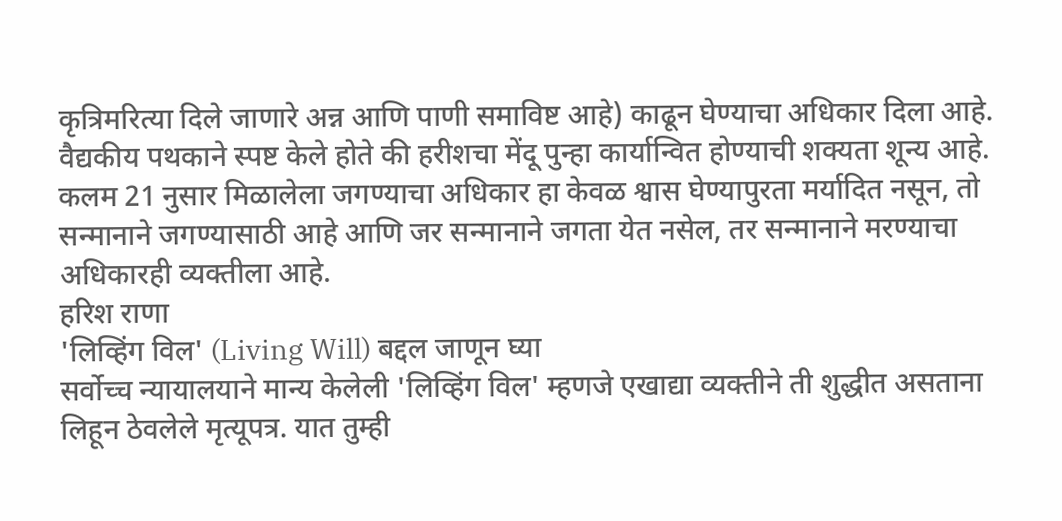कृत्रिमरित्या दिले जाणारे अन्न आणि पाणी समाविष्ट आहे) काढून घेण्याचा अधिकार दिला आहे. वैद्यकीय पथकाने स्पष्ट केले होते की हरीशचा मेंदू पुन्हा कार्यान्वित होण्याची शक्यता शून्य आहे.
कलम 21 नुसार मिळालेला जगण्याचा अधिकार हा केवळ श्वास घेण्यापुरता मर्यादित नसून, तो सन्मानाने जगण्यासाठी आहे आणि जर सन्मानाने जगता येत नसेल, तर सन्मानाने मरण्याचा अधिकारही व्यक्तीला आहे.
हरिश राणा
'लिव्हिंग विल' (Living Will) बद्दल जाणून घ्या
सर्वोच्च न्यायालयाने मान्य केलेली 'लिव्हिंग विल' म्हणजे एखाद्या व्यक्तीने ती शुद्धीत असताना लिहून ठेवलेले मृत्यूपत्र. यात तुम्ही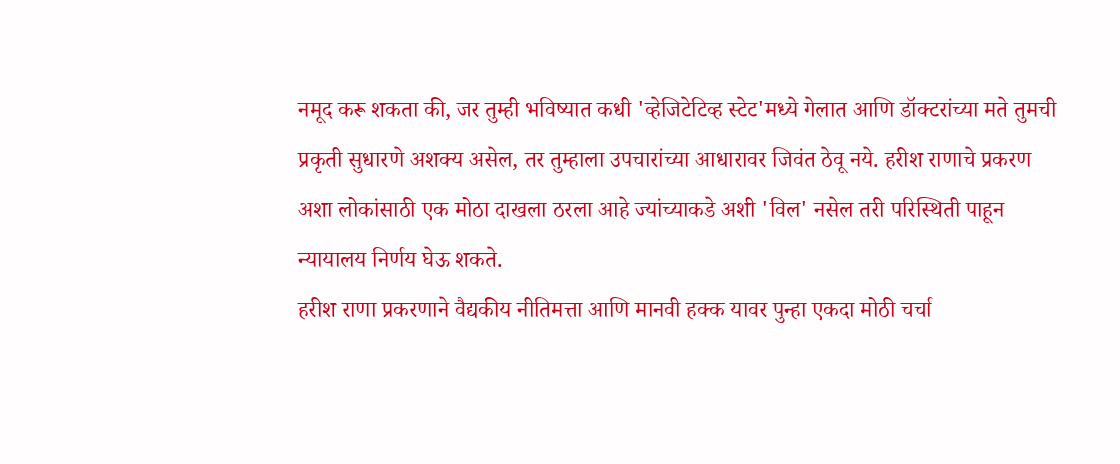नमूद करू शकता की, जर तुम्ही भविष्यात कधी 'व्हेजिटेटिव्ह स्टेट'मध्ये गेलात आणि डॉक्टरांच्या मते तुमची प्रकृती सुधारणे अशक्य असेल, तर तुम्हाला उपचारांच्या आधारावर जिवंत ठेवू नये. हरीश राणाचे प्रकरण अशा लोकांसाठी एक मोठा दाखला ठरला आहे ज्यांच्याकडे अशी 'विल' नसेल तरी परिस्थिती पाहून न्यायालय निर्णय घेऊ शकते.
हरीश राणा प्रकरणाने वैद्यकीय नीतिमत्ता आणि मानवी हक्क यावर पुन्हा एकदा मोठी चर्चा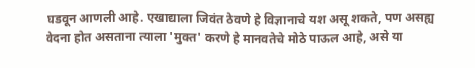घडवून आणली आहे. एखाद्याला जिवंत ठेवणे हे विज्ञानाचे यश असू शकते, पण असह्य वेदना होत असताना त्याला 'मुक्त' करणे हे मानवतेचे मोठे पाऊल आहे, असे या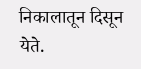निकालातून दिसून येते.